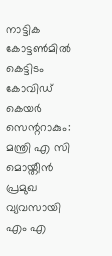നാട്ടിക കോട്ടൺമിൽ കെട്ടിടം കോവിഡ് കെയർ സെന്ററാകും: മന്ത്രി എ സി മൊയ്തീൻ
പ്രമുഖ വ്യവസായി എം എ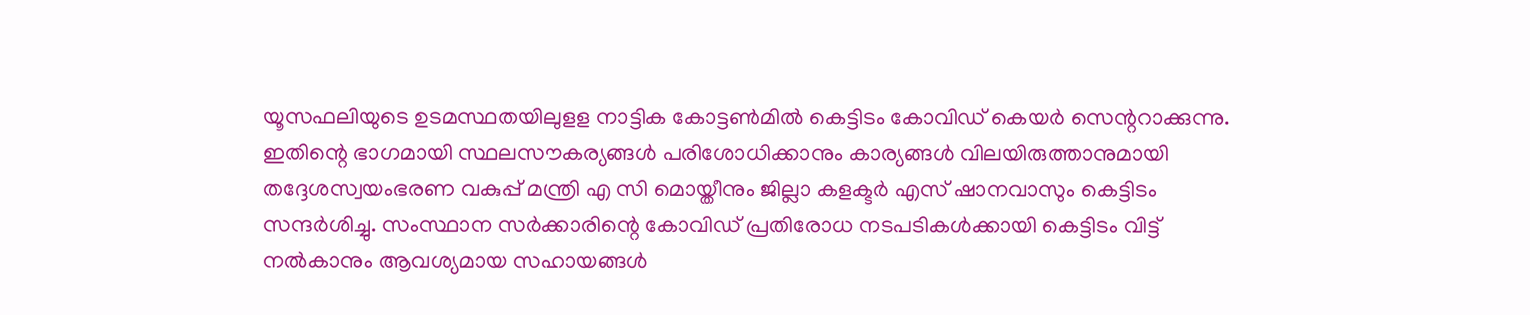യൂസഫലിയുടെ ഉടമസ്ഥതയിലുളള നാട്ടിക കോട്ടൺമിൽ കെട്ടിടം കോവിഡ് കെയർ സെന്ററാക്കുന്നു. ഇതിന്റെ ഭാഗമായി സ്ഥലസൗകര്യങ്ങൾ പരിശോധിക്കാനും കാര്യങ്ങൾ വിലയിരുത്താനുമായി തദ്ദേശസ്വയംഭരണ വകുപ്പ് മന്ത്രി എ സി മൊയ്തീനും ജില്ലാ കളക്ടർ എസ് ഷാനവാസും കെട്ടിടം സന്ദർശിച്ചു. സംസ്ഥാന സർക്കാരിന്റെ കോവിഡ് പ്രതിരോധ നടപടികൾക്കായി കെട്ടിടം വിട്ട് നൽകാനും ആവശ്യമായ സഹായങ്ങൾ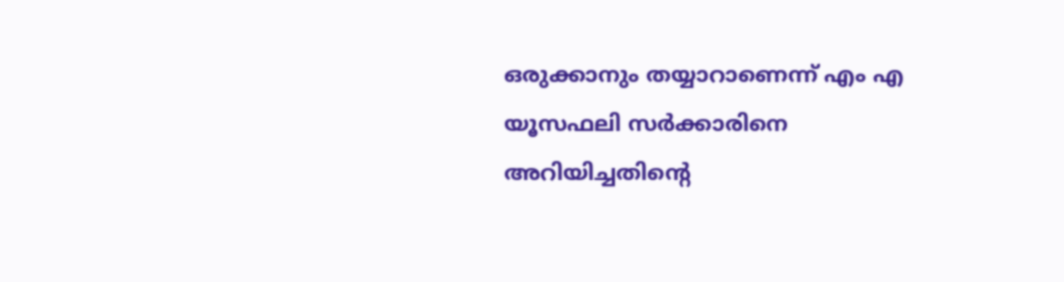ഒരുക്കാനും തയ്യാറാണെന്ന് എം എ യൂസഫലി സർക്കാരിനെ അറിയിച്ചതിന്റെ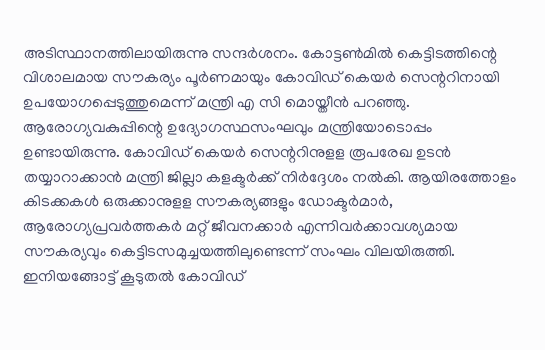അടിസ്ഥാനത്തിലായിരുന്നു സന്ദർശനം. കോട്ടൺമിൽ കെട്ടിടത്തിന്റെ വിശാലമായ സൗകര്യം പൂർണമായും കോവിഡ് കെയർ സെന്ററിനായി ഉപയോഗപ്പെടുത്തുമെന്ന് മന്ത്രി എ സി മൊയ്തീൻ പറഞ്ഞു. ആരോഗ്യവകുപ്പിന്റെ ഉദ്യോഗസ്ഥസംഘവും മന്ത്രിയോടൊപ്പം ഉണ്ടായിരുന്നു. കോവിഡ് കെയർ സെന്ററിനുളള രൂപരേഖ ഉടൻ തയ്യാറാക്കാൻ മന്ത്രി ജില്ലാ കളക്ടർക്ക് നിർദ്ദേശം നൽകി. ആയിരത്തോളം കിടക്കകൾ ഒരുക്കാനുളള സൗകര്യങ്ങളും ഡോക്ടർമാർ, ആരോഗ്യപ്രവർത്തകർ മറ്റ് ജീവനക്കാർ എന്നിവർക്കാവശ്യമായ സൗകര്യവും കെട്ടിടസമുച്ചയത്തിലുണ്ടെന്ന് സംഘം വിലയിരുത്തി. ഇനിയങ്ങോട്ട് കൂടുതൽ കോവിഡ്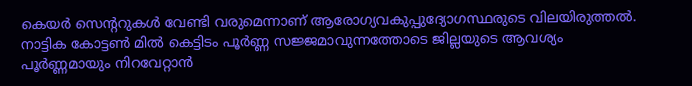കെയർ സെന്ററുകൾ വേണ്ടി വരുമെന്നാണ് ആരോഗ്യവകുപ്പുദ്യോഗസ്ഥരുടെ വിലയിരുത്തൽ. നാട്ടിക കോട്ടൺ മിൽ കെട്ടിടം പൂർണ്ണ സജ്ജമാവുന്നത്തോടെ ജില്ലയുടെ ആവശ്യം പൂർണ്ണമായും നിറവേറ്റാൻ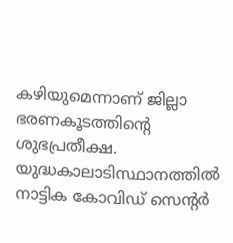കഴിയുമെന്നാണ് ജില്ലാ ഭരണകൂടത്തിന്റെ ശുഭപ്രതീക്ഷ. യുദ്ധകാലാടിസ്ഥാനത്തിൽ നാട്ടിക കോവിഡ് സെന്റർ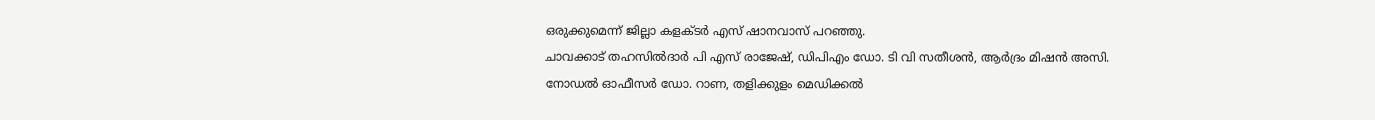ഒരുക്കുമെന്ന് ജില്ലാ കളക്ടർ എസ് ഷാനവാസ് പറഞ്ഞു.
ചാവക്കാട് തഹസിൽദാർ പി എസ് രാജേഷ്, ഡിപിഎം ഡോ. ടി വി സതീശൻ, ആർദ്രം മിഷൻ അസി. നോഡൽ ഓഫീസർ ഡോ. റാണ, തളിക്കുളം മെഡിക്കൽ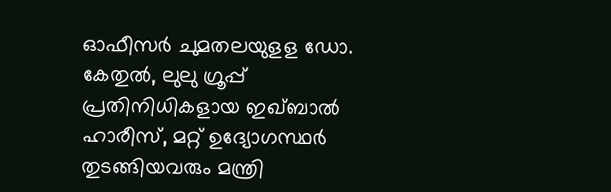ഓഫീസർ ചുമതലയുളള ഡോ. കേതുൽ, ലുലു ഗ്രൂപ്പ് പ്രതിനിധികളായ ഇഖ്ബാൽ ഹാരീസ്, മറ്റ് ഉദ്യോഗസ്ഥർ തുടങ്ങിയവരും മന്ത്രി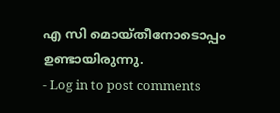എ സി മൊയ്തീനോടൊപ്പം ഉണ്ടായിരുന്നു.
- Log in to post comments